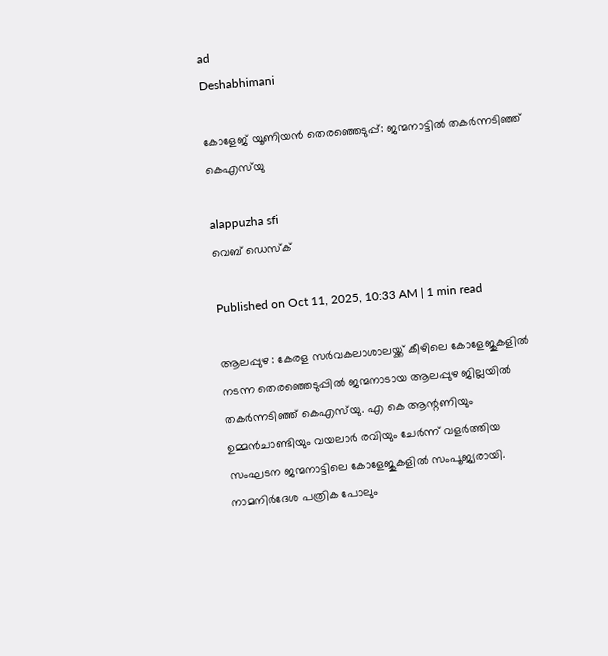ad
Deshabhimani

കോളേജ് യൂണിയൻ തെരഞ്ഞെടുപ്പ്: ജന്മനാട്ടിൽ തകർന്നടിഞ്ഞ്‌ കെഎസ്‌യു

alappuzha sfi
വെബ് ഡെസ്ക്

Published on Oct 11, 2025, 10:33 AM | 1 min read

ആലപ്പുഴ : കേരള സർവകലാശാലയ്ക്ക് കീഴിലെ കോളേജുകളിൽ നടന്ന തെരഞ്ഞെടുപ്പിൽ ജന്മനാടായ ആലപ്പുഴ ജില്ലയിൽ തകർന്നടിഞ്ഞ്‌ കെഎസ്‌യു. എ കെ ആന്റണിയും ഉമ്മൻചാണ്ടിയും വയലാർ രവിയും ചേർന്ന്‌ വളർത്തിയ സംഘടന ജന്മനാട്ടിലെ കോളേജുകളിൽ സംപൂജ്യരായി. നാമനിർദേശ പത്രിക പോലും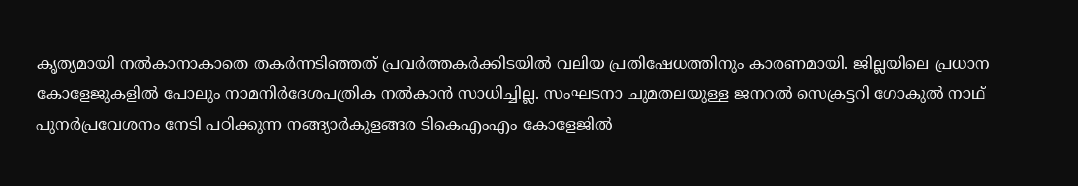കൃത്യമായി നൽകാനാകാതെ തകർന്നടിഞ്ഞത്‌ പ്രവർത്തകർക്കിടയിൽ വലിയ പ്രതിഷേധത്തിനും കാരണമായി. ജില്ലയിലെ പ്രധാന കോളേജുകളിൽ പോലും നാമനിർദേശപത്രിക നൽകാൻ സാധിച്ചില്ല. സംഘടനാ ചുമതലയുള്ള ജനറൽ സെക്രട്ടറി ഗോകുൽ നാഥ് പുനർപ്രവേശനം നേടി പഠിക്കുന്ന നങ്ങ്യാർകുളങ്ങര ടികെഎംഎം കോളേജിൽ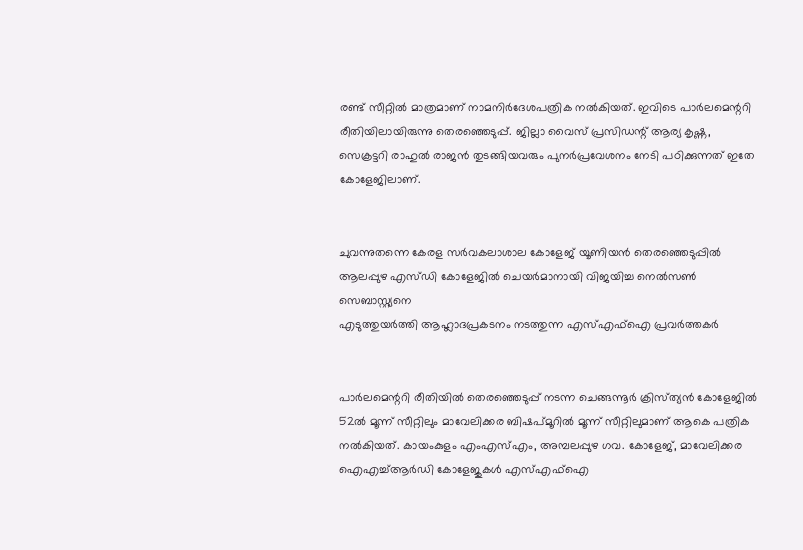രണ്ട്‌ സീറ്റിൽ മാത്രമാണ്‌ നാമനിർദേശപത്രിക നൽകിയത്‌. ഇവിടെ പാർലമെന്ററി രീതിയിലായിരുന്നു തെരഞ്ഞെടുപ്പ്‌. ജില്ലാ വൈസ്‌ പ്രസിഡന്റ്‌ ആര്യ കൃഷ്ണ, സെക്രട്ടറി രാഹുൽ രാജൻ തുടങ്ങിയവരും പുനർപ്രവേശനം നേടി പഠിക്കുന്നത്‌ ഇതേ കോളേജിലാണ്‌.


ചുവന്നുതന്നെ കേരള സർവകലാശാല കോളേജ് യൂണിയൻ തെരഞ്ഞെടുപ്പിൽ ആലപ്പുഴ എസ്ഡി കോളേജിൽ ചെയർമാനായി വിജയിച്ച നെൽസൺ സെബാസ്റ്റ്യനെ
എടുത്തുയർത്തി ആഹ്ലാദപ്രകടനം നടത്തുന്ന എസ്‌എഫ്‌ഐ പ്രവർത്തകർ


പാർലമെന്ററി രീതിയിൽ തെരഞ്ഞെടുപ്പ്‌ നടന്ന ചെങ്ങന്നൂർ ക്രിസ്‌ത്യൻ കോളേജിൽ 52ൽ മൂന്ന്‌ സീറ്റിലും മാവേലിക്കര ബിഷപ്‌മൂറിൽ മൂന്ന്‌ സീറ്റിലുമാണ്‌ ആകെ പത്രിക നൽകിയത്‌. കായംകുളം എംഎസ്‌എം, അമ്പലപ്പുഴ ഗവ. കോളേജ്‌, മാവേലിക്കര ഐഎച്ച്‌ആർഡി കോളേജുകൾ എസ്‌എഫ്‌ഐ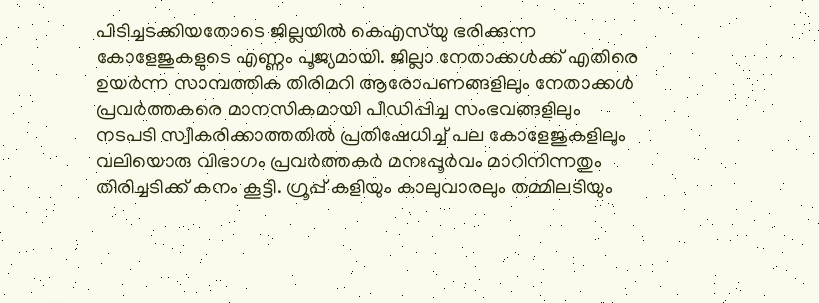പിടിച്ചടക്കിയതോടെ ജില്ലയിൽ കെഎസ്‌യു ഭരിക്കുന്ന കോളേജുകളുടെ എണ്ണം പൂജ്യമായി. ജില്ലാ നേതാക്കൾക്ക്‌ എതിരെ ഉയർന്ന സാമ്പത്തിക തിരിമറി ആരോപണങ്ങളിലും നേതാക്കൾ പ്രവർത്തകരെ മാനസികമായി പീഡിപ്പിച്ച സംഭവങ്ങളിലും നടപടി സ്വീകരിക്കാത്തതിൽ പ്രതിഷേധിച്ച്‌ പല കോളേജുകളിലും വലിയൊരു വിഭാഗം പ്രവർത്തകർ മനഃപ്പൂർവം മാറിനിന്നതും തിരിച്ചടിക്ക്‌ കനം കൂട്ടി. ഗ്രൂപ്പ്‌ കളിയും കാലുവാരലും തമ്മിലടിയും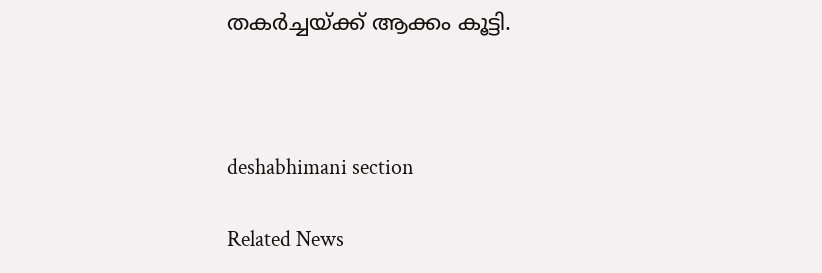തകർച്ചയ്ക്ക് ആക്കം കൂട്ടി.



deshabhimani section

Related News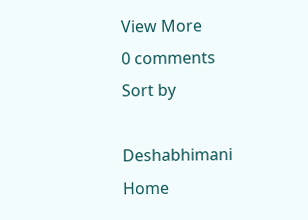View More
0 comments
Sort by

Deshabhimani
Home